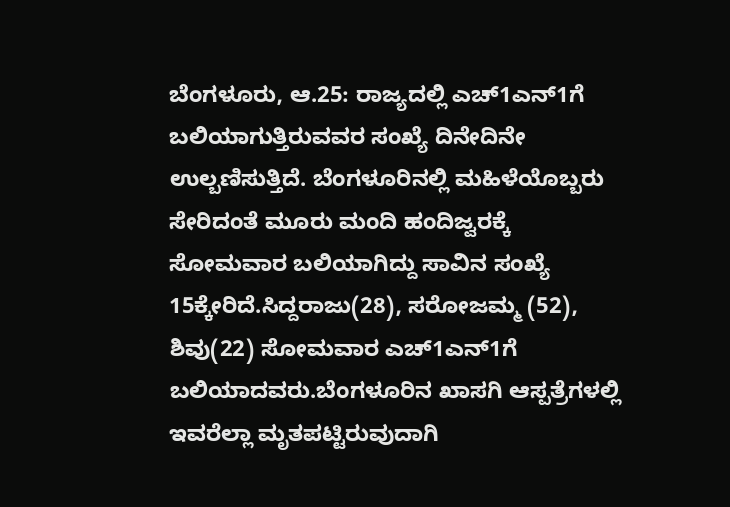ಬೆಂಗಳೂರು, ಆ.25: ರಾಜ್ಯದಲ್ಲಿ ಎಚ್1ಎನ್1ಗೆ ಬಲಿಯಾಗುತ್ತಿರುವವರ ಸಂಖ್ಯೆ ದಿನೇದಿನೇ ಉಲ್ಬಣಿಸುತ್ತಿದೆ. ಬೆಂಗಳೂರಿನಲ್ಲಿ ಮಹಿಳೆಯೊಬ್ಬರು ಸೇರಿದಂತೆ ಮೂರು ಮಂದಿ ಹಂದಿಜ್ವರಕ್ಕೆ ಸೋಮವಾರ ಬಲಿಯಾಗಿದ್ದು ಸಾವಿನ ಸಂಖ್ಯೆ 15ಕ್ಕೇರಿದೆ.ಸಿದ್ದರಾಜು(28), ಸರೋಜಮ್ಮ (52), ಶಿವು(22) ಸೋಮವಾರ ಎಚ್1ಎನ್1ಗೆ ಬಲಿಯಾದವರು.ಬೆಂಗಳೂರಿನ ಖಾಸಗಿ ಆಸ್ಪತ್ರೆಗಳಲ್ಲಿ ಇವರೆಲ್ಲಾ ಮೃತಪಟ್ಟಿರುವುದಾಗಿ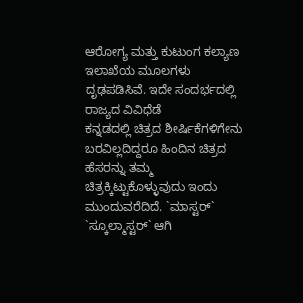ಆರೋಗ್ಯ ಮತ್ತು ಕುಟುಂಗ ಕಲ್ಯಾಣ ಇಲಾಖೆಯ ಮೂಲಗಳು ದೃಢಪಡಿಸಿವೆ. ಇದೇ ಸಂದರ್ಭದಲ್ಲಿ ರಾಜ್ಯದ ವಿವಿಧೆಡೆ
ಕನ್ನಡದಲ್ಲಿ ಚಿತ್ರದ ಶೀರ್ಷಿಕೆಗಳಿಗೇನು ಬರವಿಲ್ಲದಿದ್ದರೂ ಹಿಂದಿನ ಚಿತ್ರದ ಹೆಸರನ್ನು ತಮ್ಮ ಚಿತ್ರಕ್ಕಿಟ್ಟುಕೊಳ್ಳುವುದು ಇಂದು ಮುಂದುವರೆದಿದೆ. `ಮಾಸ್ಟರ್` `ಸ್ಕೂಲ್ಮಾಸ್ಟರ್` ಆಗಿ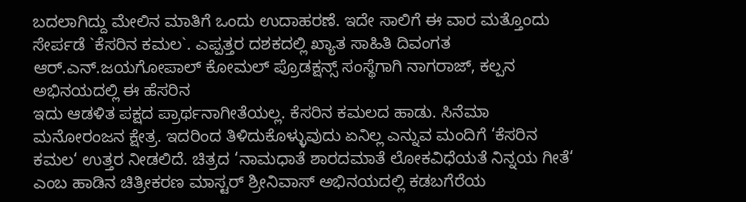ಬದಲಾಗಿದ್ದು ಮೇಲಿನ ಮಾತಿಗೆ ಒಂದು ಉದಾಹರಣೆ. ಇದೇ ಸಾಲಿಗೆ ಈ ವಾರ ಮತ್ತೊಂದು ಸೇರ್ಪಡೆ `ಕೆಸರಿನ ಕಮಲ`. ಎಪ್ಪತ್ತರ ದಶಕದಲ್ಲಿ ಖ್ಯಾತ ಸಾಹಿತಿ ದಿವಂಗತ ಆರ್.ಎನ್.ಜಯಗೋಪಾಲ್ ಕೋಮಲ್ ಪ್ರೊಡಕ್ಷನ್ಸ್ ಸಂಸ್ಥೆಗಾಗಿ ನಾಗರಾಜ್, ಕಲ್ಪನ ಅಭಿನಯದಲ್ಲಿ ಈ ಹೆಸರಿನ
ಇದು ಆಡಳಿತ ಪಕ್ಷದ ಪ್ರಾರ್ಥನಾಗೀತೆಯಲ್ಲ. ಕೆಸರಿನ ಕಮಲದ ಹಾಡು. ಸಿನೆಮಾ ಮನೋರಂಜನ ಕ್ಷೇತ್ರ. ಇದರಿಂದ ತಿಳಿದುಕೊಳ್ಳುವುದು ಏನಿಲ್ಲ ಎನ್ನುವ ಮಂದಿಗೆ ‘ಕೆಸರಿನ ಕಮಲ‘ ಉತ್ತರ ನೀಡಲಿದೆ. ಚಿತ್ರದ ‘ನಾಮಧಾತೆ ಶಾರದಮಾತೆ ಲೋಕವಿಧೆಯತೆ ನಿನ್ನಯ ಗೀತೆ‘ ಎಂಬ ಹಾಡಿನ ಚಿತ್ರೀಕರಣ ಮಾಸ್ಟರ್ ಶ್ರೀನಿವಾಸ್ ಅಭಿನಯದಲ್ಲಿ ಕಡಬಗೆರೆಯ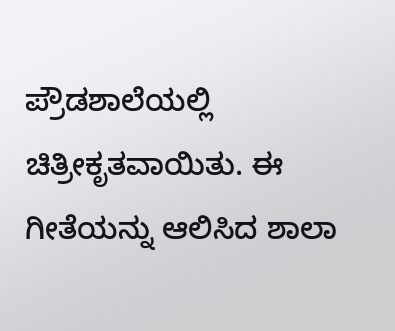ಪ್ರೌಡಶಾಲೆಯಲ್ಲಿ ಚಿತ್ರೀಕೃತವಾಯಿತು. ಈ ಗೀತೆಯನ್ನು ಆಲಿಸಿದ ಶಾಲಾ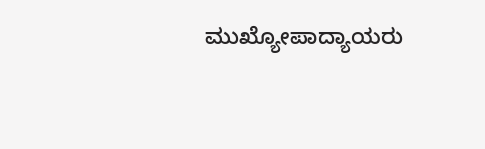ಮುಖ್ಯೋಪಾದ್ಯಾಯರು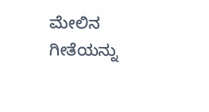ಮೇಲಿನ ಗೀತೆಯನ್ನು